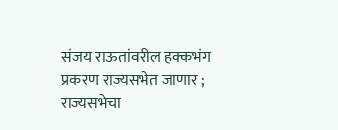संजय राऊतांवरील हक्कभंग प्रकरण राज्यसभेत जाणार ; राज्यसभेचा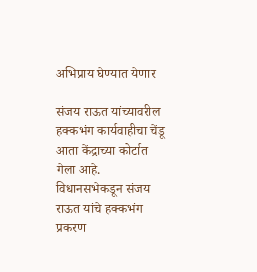अभिप्राय घेण्यात येणार

संजय राऊत यांच्यावरील हक्कभंग कार्यवाहीचा चेंडू आता केंद्राच्या कोर्टात गेला आहे. विधानसभेकडून संजय राऊत यांचे हक्कभंग प्रकरण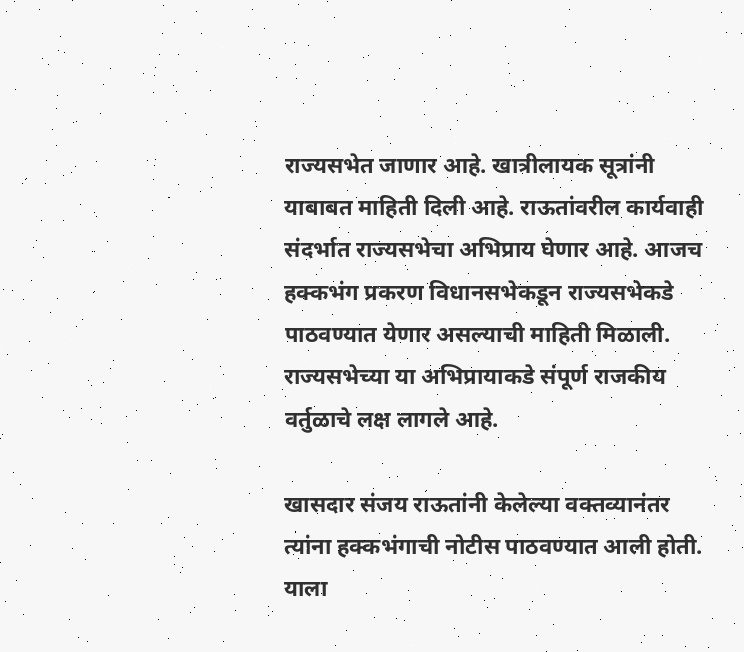राज्यसभेत जाणार आहे. खात्रीलायक सूत्रांनी याबाबत माहिती दिली आहे. राऊतांवरील कार्यवाही संदर्भात राज्यसभेचा अभिप्राय घेणार आहे. आजच हक्कभंग प्रकरण विधानसभेकडून राज्यसभेकडे पाठवण्यात येणार असल्याची माहिती मिळाली. राज्यसभेच्या या अभिप्रायाकडे संपूर्ण राजकीय वर्तुळाचे लक्ष लागले आहे.

खासदार संजय राऊतांनी केलेल्या वक्तव्यानंतर त्यांना हक्कभंगाची नोटीस पाठवण्यात आली होती. याला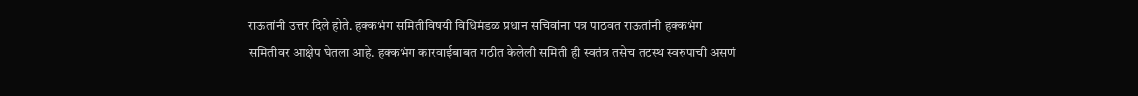राऊतांनी उत्तर दिले होते. हक्कभंग समितीविषयी विधिमंडळ प्रधान सचिवांना पत्र पाठवत राऊतांनी हक्कभंग समितीवर आक्षेप घेतला आहे. हक्कभंग कारवाईबाबत गठीत केलेली समिती ही स्वतंत्र तसेच तटस्थ स्वरुपाची असणं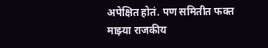अपेक्षित होतं. पण समितीत फक्त माझ्या राजकीय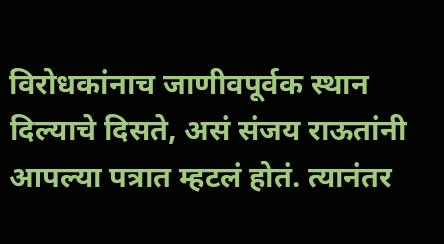विरोधकांनाच जाणीवपूर्वक स्थान दिल्याचे दिसते, असं संजय राऊतांनी आपल्या पत्रात म्हटलं होतं. त्यानंतर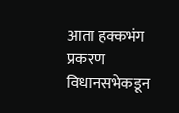आता हक्कभंग प्रकरण विधानसभेकडून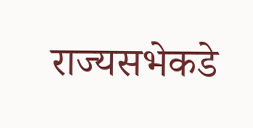राज्यसभेकडे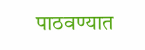पाठवण्यात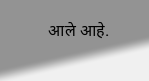आले आहे.